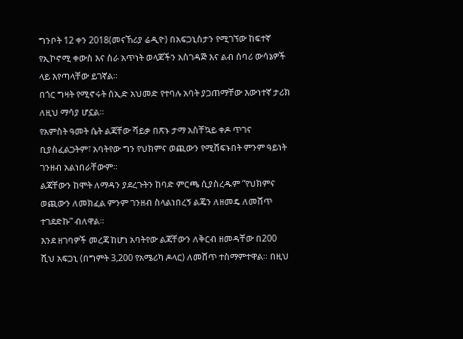ግንቦት 12 ቀን 2018(መናኸሪያ ሬዲዮ) በአፍጋኒስታን የሚገኘው ከፍተኛ የኢኮኖሚ ቀውስ እና ስራ አጥነት ወላጆችን አስገዳጅ እና ልብ ሰባሪ ውሳኔዎች ላይ እየጣላቸው ይገኛል።
በጎር ግዛት የሚኖሩት ሰኢድ አህመድ የተባሉ አባት ያጋጠማቸው እውነተኛ ታሪክ ለዚህ ማሳያ ሆኗል።
የአምስት ዓመት ሴት ልጃቸው ሻይቃ በጽኑ ታማ አስቸኳይ ቀዶ ጥገና ቢያስፈልጋትም፣ አባትየው ግን የህክምና ወጪውን የሚሸፍኑበት ምንም ዓይነት ገንዘብ አልነበራቸውም።
ልጃቸውን ከሞት ለማዳን ያደረጉትን ከባድ ምርጫ ሲያስረዱም “የህክምና ወጪውን ለመክፈል ምንም ገንዘብ ስላልነበረኝ ልጄን ለዘመዴ ለመሸጥ ተገደድኩ” ብለዋል።
እንደ ዘገባዎች መረጃ ከሆነ አባትየው ልጃቸውን ለቅርብ ዘመዳቸው በ200 ሺህ አፍጋኒ (በግምት 3,200 የአሜሪካ ዶላር) ለመሸጥ ተስማምተዋል። በዚህ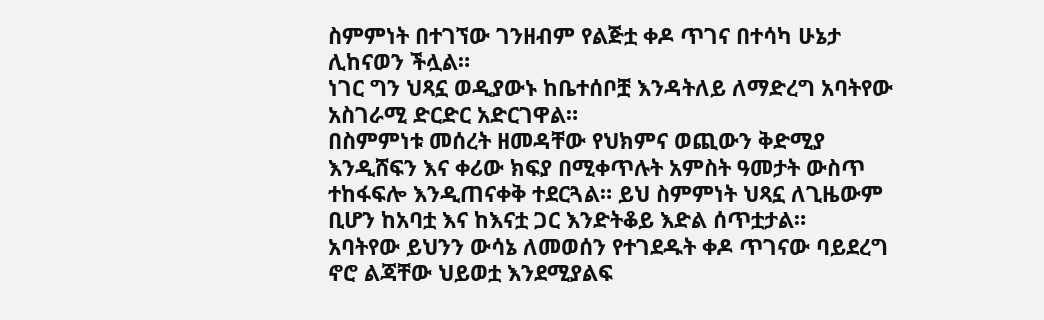ስምምነት በተገኘው ገንዘብም የልጅቷ ቀዶ ጥገና በተሳካ ሁኔታ ሊከናወን ችሏል።
ነገር ግን ህጻኗ ወዲያውኑ ከቤተሰቦቿ እንዳትለይ ለማድረግ አባትየው አስገራሚ ድርድር አድርገዋል።
በስምምነቱ መሰረት ዘመዳቸው የህክምና ወጪውን ቅድሚያ እንዲሸፍን እና ቀሪው ክፍያ በሚቀጥሉት አምስት ዓመታት ውስጥ ተከፋፍሎ እንዲጠናቀቅ ተደርጓል። ይህ ስምምነት ህጻኗ ለጊዜውም ቢሆን ከአባቷ እና ከእናቷ ጋር እንድትቆይ እድል ሰጥቷታል።
አባትየው ይህንን ውሳኔ ለመወሰን የተገደዱት ቀዶ ጥገናው ባይደረግ ኖሮ ልጃቸው ህይወቷ እንደሚያልፍ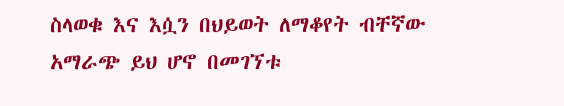ስላወቁ እና እሷን በህይወት ለማቆየት ብቸኛው አማራጭ ይህ ሆኖ በመገኘቱ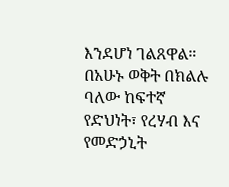እንደሆነ ገልጸዋል። በአሁኑ ወቅት በክልሉ ባለው ከፍተኛ የድህነት፣ የረሃብ እና የመድኃኒት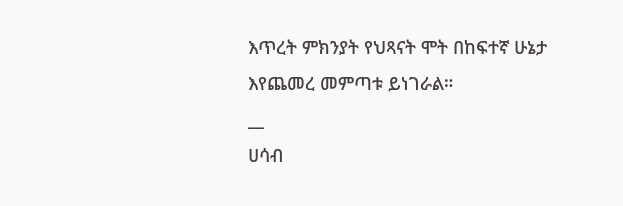እጥረት ምክንያት የህጻናት ሞት በከፍተኛ ሁኔታ እየጨመረ መምጣቱ ይነገራል።
__
ሀሳብ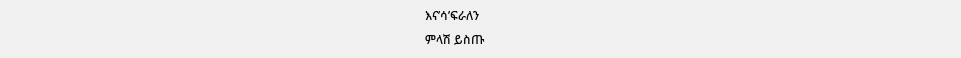እና’ሳ’ፍራለን
ምላሽ ይስጡ